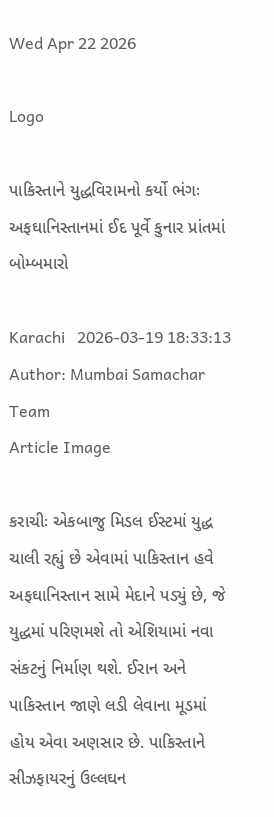Wed Apr 22 2026

Logo

પાકિસ્તાને યુદ્ધવિરામનો કર્યો ભંગઃ અફઘાનિસ્તાનમાં ઈદ પૂર્વે કુનાર પ્રાંતમાં બોમ્બમારો

Karachi   2026-03-19 18:33:13
Author: Mumbai Samachar Team
Article Image

કરાચીઃ એકબાજુ મિડલ ઈસ્ટમાં યુદ્ધ ચાલી રહ્યું છે એવામાં પાકિસ્તાન હવે અફઘાનિસ્તાન સામે મેદાને પડ્યું છે, જે યુદ્ધમાં પરિણમશે તો એશિયામાં નવા સંકટનું નિર્માણ થશે. ઈરાન અને પાકિસ્તાન જાણે લડી લેવાના મૂડમાં હોય એવા અણસાર છે. પાકિસ્તાને સીઝફાયરનું ઉલ્લઘન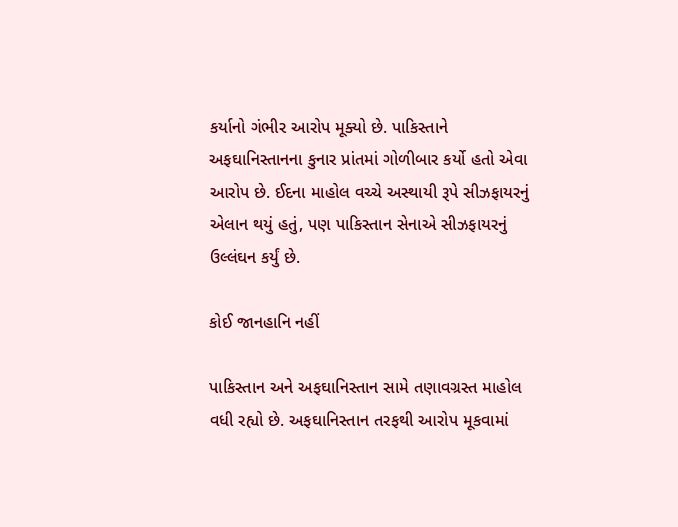કર્યાનો ગંભીર આરોપ મૂક્યો છે. પાકિસ્તાને અફઘાનિસ્તાનના કુનાર પ્રાંતમાં ગોળીબાર કર્યો હતો એવા આરોપ છે. ઈદના માહોલ વચ્ચે અસ્થાયી રૂપે સીઝફાયરનું એલાન થયું હતું, પણ પાકિસ્તાન સેનાએ સીઝફાયરનું ઉલ્લંઘન કર્યું છે.

કોઈ જાનહાનિ નહીં

પાકિસ્તાન અને અફઘાનિસ્તાન સામે તણાવગ્રસ્ત માહોલ વધી રહ્યો છે. અફઘાનિસ્તાન તરફથી આરોપ મૂકવામાં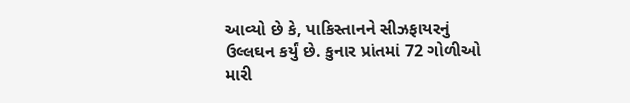આવ્યો છે કે, પાકિસ્તાનને સીઝફાયરનું ઉલ્લઘન કર્યું છે. કુનાર પ્રાંતમાં 72 ગોળીઓ મારી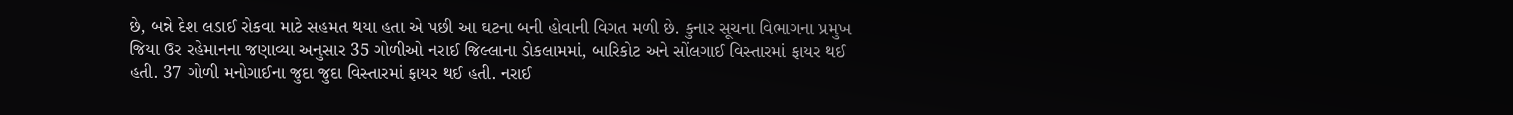છે, બન્ને દેશ લડાઈ રોકવા માટે સહમત થયા હતા એ પછી આ ઘટના બની હોવાની વિગત મળી છે. કુનાર સૂચના વિભાગના પ્રમુખ જિયા ઉર રહેમાનના જણાવ્યા અનુસાર 35 ગોળીઓ નરાઈ જિલ્લાના ડોકલામમાં, બારિકોટ અને સોંલગાઈ વિસ્તારમાં ફાયર થઈ હતી. 37 ગોળી મનોગાઈના જુદા જુદા વિસ્તારમાં ફાયર થઈ હતી. નરાઈ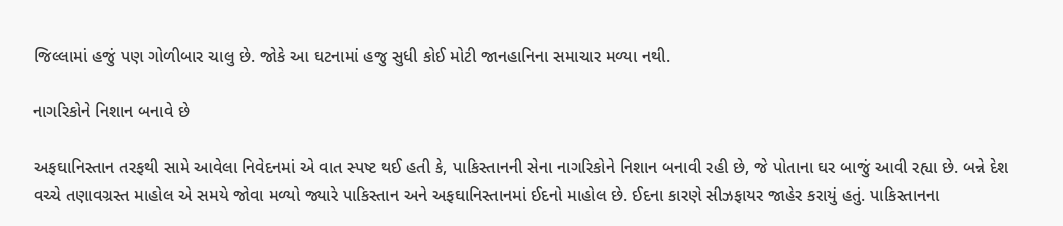જિલ્લામાં હજું પણ ગોળીબાર ચાલુ છે. જોકે આ ઘટનામાં હજુ સુધી કોઈ મોટી જાનહાનિના સમાચાર મળ્યા નથી.

નાગરિકોને નિશાન બનાવે છે

અફઘાનિસ્તાન તરફથી સામે આવેલા નિવેદનમાં એ વાત સ્પષ્ટ થઈ હતી કે, પાકિસ્તાનની સેના નાગરિકોને નિશાન બનાવી રહી છે, જે પોતાના ઘર બાજું આવી રહ્યા છે. બન્ને દેશ વચ્ચે તણાવગ્રસ્ત માહોલ એ સમયે જોવા મળ્યો જ્યારે પાકિસ્તાન અને અફઘાનિસ્તાનમાં ઈદનો માહોલ છે. ઈદના કારણે સીઝફાયર જાહેર કરાયું હતું. પાકિસ્તાનના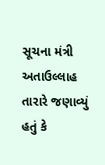સૂચના મંત્રી અતાઉલ્લાહ તારારે જણાવ્યું હતું કે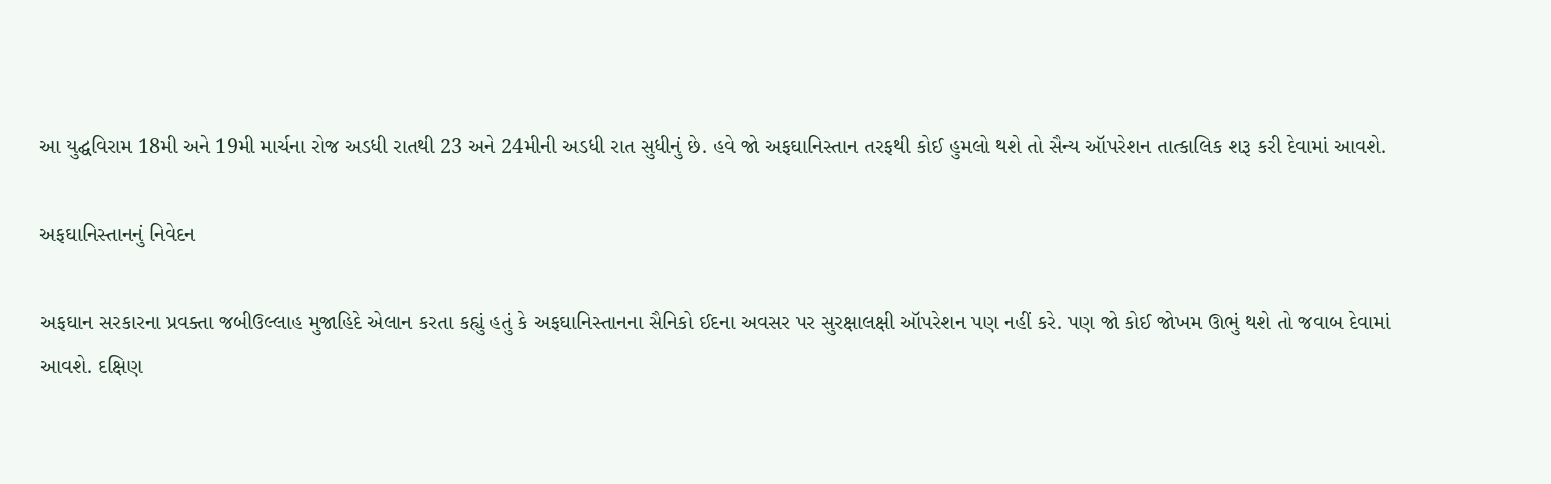આ યુદ્ઘવિરામ 18મી અને 19મી માર્ચના રોજ અડધી રાતથી 23 અને 24મીની અડધી રાત સુધીનું છે. હવે જો અફઘાનિસ્તાન તરફથી કોઈ હુમલો થશે તો સૈન્ય ઑપરેશન તાત્કાલિક શરૂ કરી દેવામાં આવશે.

અફઘાનિસ્તાનનું નિવેદન

અફઘાન સરકારના પ્રવક્તા જબીઉલ્લાહ મુજાહિદે એલાન કરતા કહ્યું હતું કે અફઘાનિસ્તાનના સૈનિકો ઈદના અવસર પર સુરક્ષાલક્ષી ઑપરેશન પણ નહીં કરે. પણ જો કોઈ જોખમ ઊભું થશે તો જવાબ દેવામાં આવશે. દક્ષિણ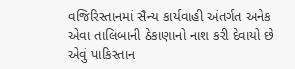વજિરિસ્તાનમાં સૈન્ય કાર્યવાહી અંતર્ગત અનેક એવા તાલિબાની ઠેકાણાનો નાશ કરી દેવાયો છે એવું પાકિસ્તાન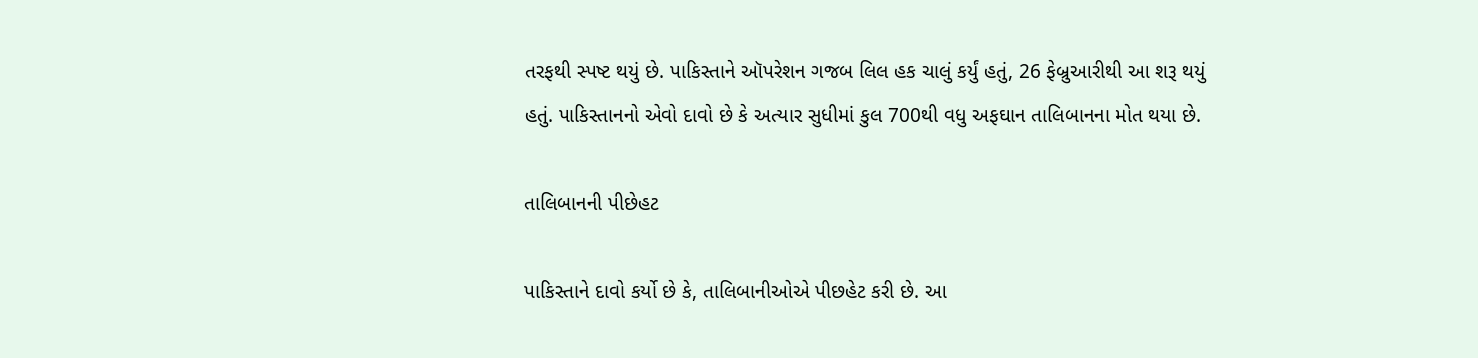તરફથી સ્પષ્ટ થયું છે. પાકિસ્તાને ઑપરેશન ગજબ લિલ હક ચાલું કર્યું હતું, 26 ફેબ્રુઆરીથી આ શરૂ થયું હતું. પાકિસ્તાનનો એવો દાવો છે કે અત્યાર સુધીમાં કુલ 700થી વધુ અફઘાન તાલિબાનના મોત થયા છે.

તાલિબાનની પીછેહટ

પાકિસ્તાને દાવો કર્યો છે કે, તાલિબાનીઓએ પીછહેટ કરી છે. આ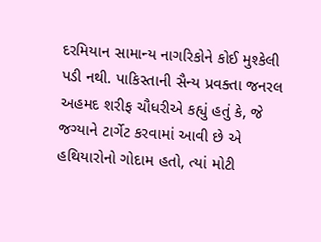દરમિયાન સામાન્ય નાગરિકોને કોઈ મુશ્કેલી પડી નથી. પાકિસ્તાની સૈન્ય પ્રવક્તા જનરલ અહમદ શરીફ ચૌધરીએ કહ્યું હતું કે, જે જગ્યાને ટાર્ગેટ કરવામાં આવી છે એ હથિયારોનો ગોદામ હતો, ત્યાં મોટી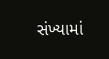સંખ્યામાં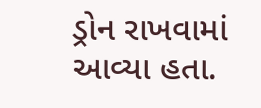ડ્રોન રાખવામાં આવ્યા હતા.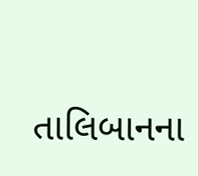તાલિબાનના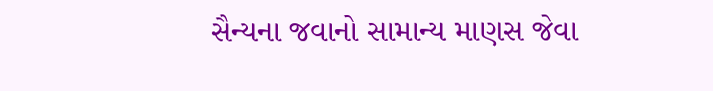સૈન્યના જવાનો સામાન્ય માણસ જેવા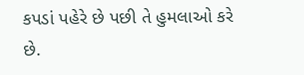કપડાં પહેરે છે પછી તે હુમલાઓ કરે છે.